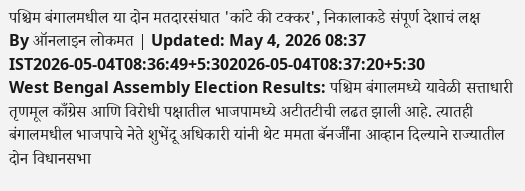पश्चिम बंगालमधील या दोन मतदारसंघात 'कांटे की टक्कर', निकालाकडे संपूर्ण देशाचं लक्ष
By ऑनलाइन लोकमत | Updated: May 4, 2026 08:37 IST2026-05-04T08:36:49+5:302026-05-04T08:37:20+5:30
West Bengal Assembly Election Results: पश्चिम बंगालमध्ये यावेळी सत्ताधारी तृणमूल काँग्रेस आणि विरोधी पक्षातील भाजपामध्ये अटीतटीची लढत झाली आहे. त्यातही बंगालमधील भाजपाचे नेते शुभेंदू अधिकारी यांनी थेट ममता बॅनर्जींना आव्हान दिल्याने राज्यातील दोन विधानसभा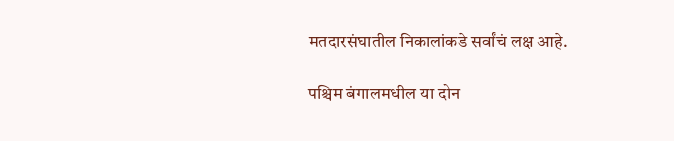मतदारसंघातील निकालांकडे सर्वांचं लक्ष आहे.

पश्चिम बंगालमधील या दोन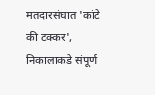मतदारसंघात 'कांटे की टक्कर', निकालाकडे संपूर्ण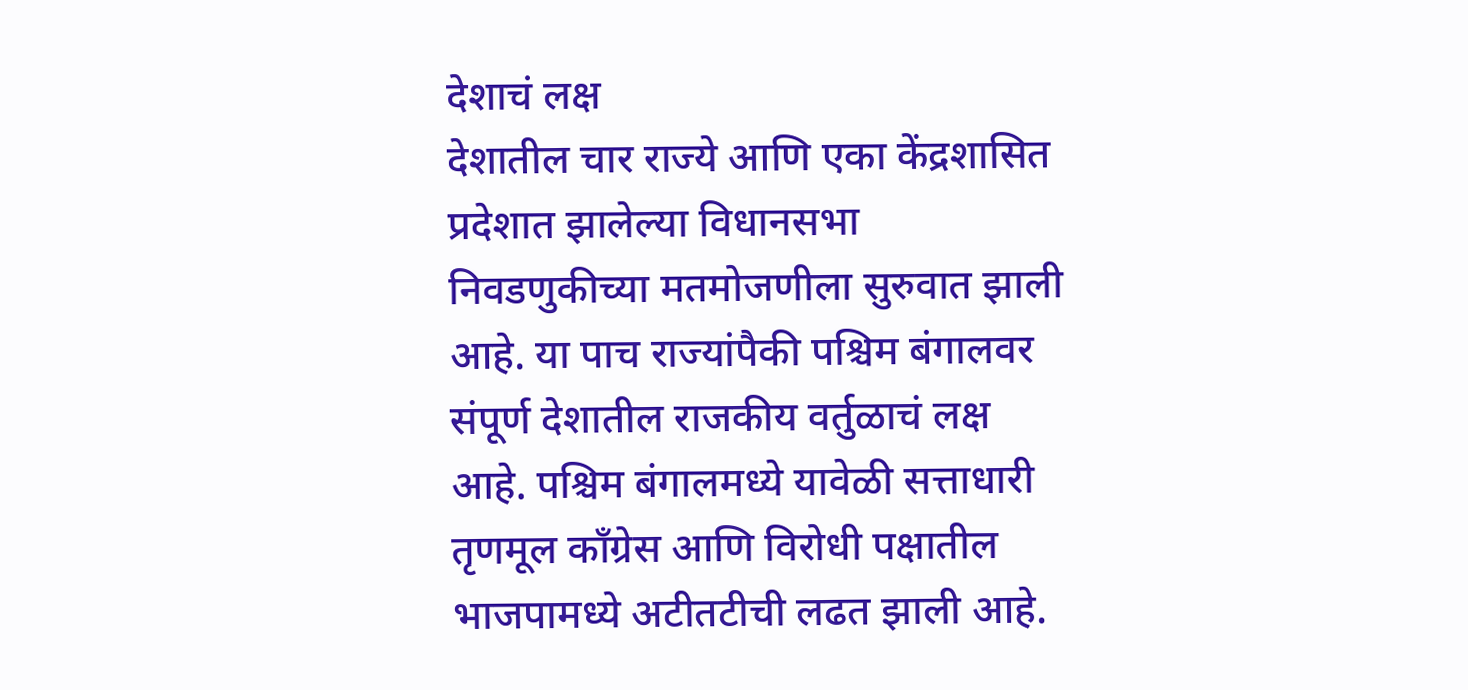देशाचं लक्ष
देशातील चार राज्ये आणि एका केंद्रशासित प्रदेशात झालेल्या विधानसभा निवडणुकीच्या मतमोजणीला सुरुवात झाली आहे. या पाच राज्यांपैकी पश्चिम बंगालवर संपूर्ण देशातील राजकीय वर्तुळाचं लक्ष आहे. पश्चिम बंगालमध्ये यावेळी सत्ताधारी तृणमूल काँग्रेस आणि विरोधी पक्षातील भाजपामध्ये अटीतटीची लढत झाली आहे.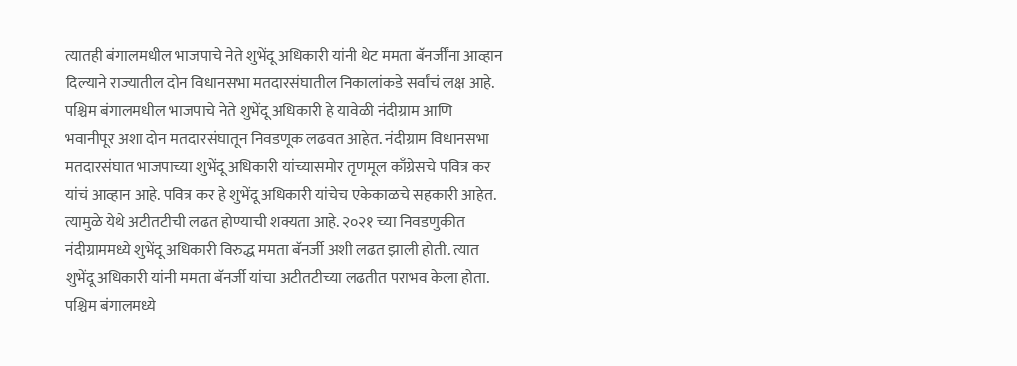त्यातही बंगालमधील भाजपाचे नेते शुभेंदू अधिकारी यांनी थेट ममता बॅनर्जींना आव्हान दिल्याने राज्यातील दोन विधानसभा मतदारसंघातील निकालांकडे सर्वांचं लक्ष आहे.
पश्चिम बंगालमधील भाजपाचे नेते शुभेंदू अधिकारी हे यावेळी नंदीग्राम आणि भवानीपूर अशा दोन मतदारसंघातून निवडणूक लढवत आहेत. नंदीग्राम विधानसभा मतदारसंघात भाजपाच्या शुभेंदू अधिकारी यांच्यासमोर तृणमूल काँग्रेसचे पवित्र कर यांचं आव्हान आहे. पवित्र कर हे शुभेंदू अधिकारी यांचेच एकेकाळचे सहकारी आहेत. त्यामुळे येथे अटीतटीची लढत होण्याची शक्यता आहे. २०२१ च्या निवडणुकीत नंदीग्राममध्ये शुभेंदू अधिकारी विरुद्ध ममता बॅनर्जी अशी लढत झाली होती. त्यात शुभेंदू अधिकारी यांनी ममता बॅनर्जी यांचा अटीतटीच्या लढतीत पराभव केला होता.
पश्चिम बंगालमध्ये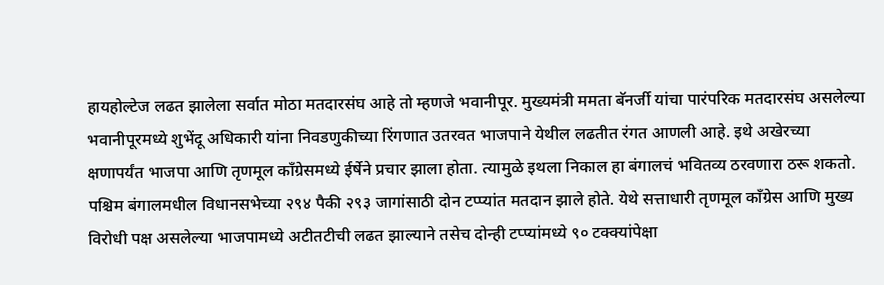हायहोल्टेज लढत झालेला सर्वात मोठा मतदारसंघ आहे तो म्हणजे भवानीपूर. मुख्यमंत्री ममता बॅनर्जी यांचा पारंपरिक मतदारसंघ असलेल्या भवानीपूरमध्ये शुभेंदू अधिकारी यांना निवडणुकीच्या रिंगणात उतरवत भाजपाने येथील लढतीत रंगत आणली आहे. इथे अखेरच्या क्षणापर्यंत भाजपा आणि तृणमूल काँग्रेसमध्ये ईर्षेने प्रचार झाला होता. त्यामुळे इथला निकाल हा बंगालचं भवितव्य ठरवणारा ठरू शकतो.
पश्चिम बंगालमधील विधानसभेच्या २९४ पैकी २९३ जागांसाठी दोन टप्प्यांत मतदान झाले होते. येथे सत्ताधारी तृणमूल काँग्रेस आणि मुख्य विरोधी पक्ष असलेल्या भाजपामध्ये अटीतटीची लढत झाल्याने तसेच दोन्ही टप्प्यांमध्ये ९० टक्क्यांपेक्षा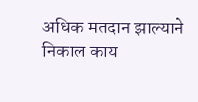अधिक मतदान झाल्याने निकाल काय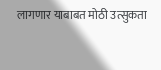लागणार याबाबत मोठी उत्सुकता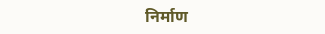निर्माण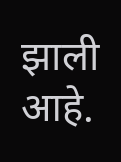झाली आहे.